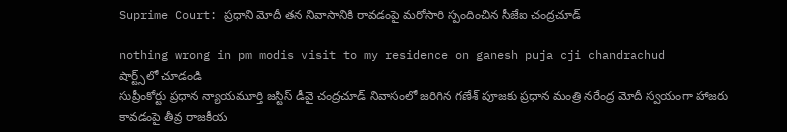Suprime Court: ప్రధాని మోదీ తన నివాసానికి రావడంపై మరోసారి స్పందించిన సీజేఐ చంద్రచూడ్

nothing wrong in pm modis visit to my residence on ganesh puja cji chandrachud
షార్ట్స్‌లో చూడండి
సుప్రీంకోర్టు ప్రధాన న్యాయమూర్తి జస్టిస్ డీవై చంద్రచూడ్ నివాసంలో జరిగిన గణేశ్ పూజకు ప్రధాన మంత్రి నరేంద్ర మోదీ స్వయంగా హాజరు కావడంపై తీవ్ర రాజకీయ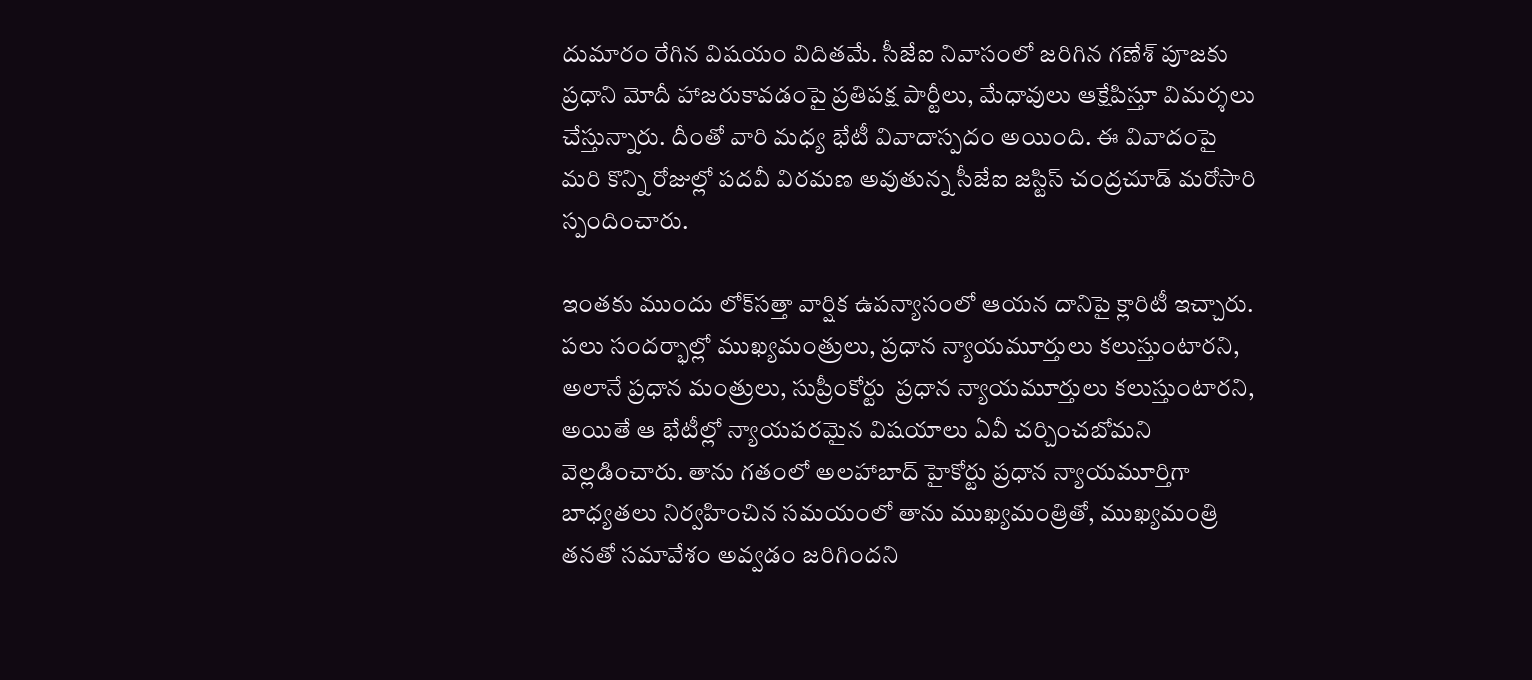దుమారం రేగిన విషయం విదితమే. సీజేఐ నివాసంలో జరిగిన గణేశ్ పూజకు ప్రధాని మోదీ హాజరుకావడంపై ప్రతిపక్ష పార్టీలు, మేధావులు ఆక్షేపిస్తూ విమర్శలు చేస్తున్నారు. దీంతో వారి మధ్య భేటీ వివాదాస్పదం అయింది. ఈ వివాదంపై మరి కొన్ని రోజుల్లో పదవీ విరమణ అవుతున్న సీజేఐ జస్టిస్ చంద్రచూడ్ మరోసారి స్పందించారు.

ఇంతకు ముందు లోక్‌సత్తా వార్షిక ఉపన్యాసంలో ఆయన దానిపై క్లారిటీ ఇచ్చారు. పలు సందర్భాల్లో ముఖ్యమంత్రులు, ప్రధాన న్యాయమూర్తులు కలుస్తుంటారని, అలానే ప్రధాన మంత్రులు, సుప్రీంకోర్టు  ప్రధాన న్యాయమూర్తులు కలుస్తుంటారని, అయితే ఆ భేటీల్లో న్యాయపరమైన విషయాలు ఏవీ చర్చించబోమని వెల్లడించారు. తాను గతంలో అలహాబాద్ హైకోర్టు ప్రధాన న్యాయమూర్తిగా బాధ్యతలు నిర్వహించిన సమయంలో తాను ముఖ్యమంత్రితో, ముఖ్యమంత్రి తనతో సమావేశం అవ్వడం జరిగిందని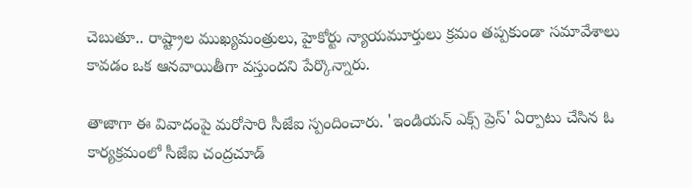చెబుతూ.. రాష్ట్రాల ముఖ్యమంత్రులు, హైకోర్టు న్యాయమూర్తులు క్రమం తప్పకుండా సమావేశాలు కావడం ఒక ఆనవాయితీగా వస్తుందని పేర్కొన్నారు.

తాజాగా ఈ వివాదంపై మరోసారి సీజేఐ స్పందించారు. 'ఇండియన్ ఎక్స్ ప్రెస్' ఏర్పాటు చేసిన ఓ కార్యక్రమంలో సీజేఐ చంద్రచూడ్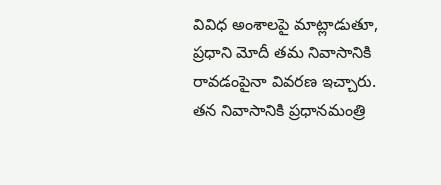వివిధ అంశాలపై మాట్లాడుతూ, ప్రధాని మోదీ తమ నివాసానికి రావడంపైనా వివరణ ఇచ్చారు. తన నివాసానికి ప్రధానమంత్రి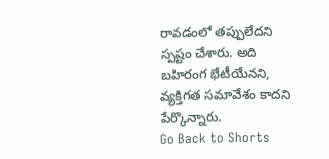రావడంలో తప్పులేదని స్పష్టం చేశారు. అది బహిరంగ భేటీయేనని, వ్యక్తిగత సమావేశం కాదని పేర్కొన్నారు.
Go Back to Shorts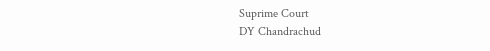Suprime Court
DY Chandrachud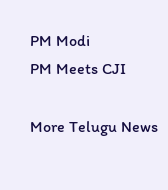PM Modi
PM Meets CJI

More Telugu News